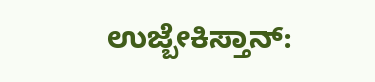ಉಜ್ಬೇಕಿಸ್ತಾನ್: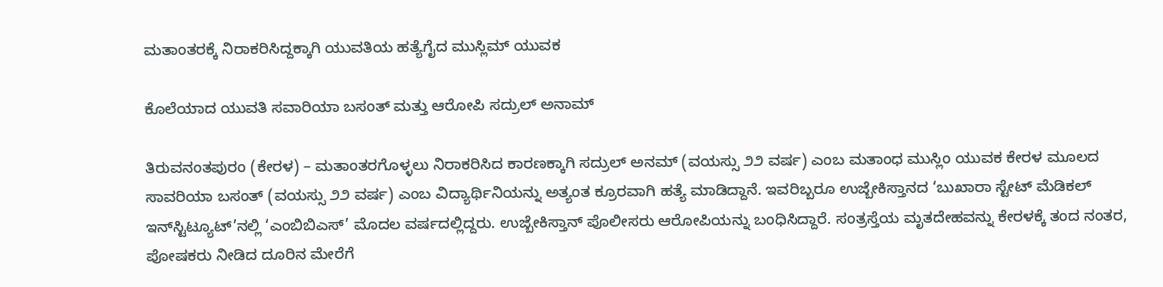ಮತಾಂತರಕ್ಕೆ ನಿರಾಕರಿಸಿದ್ದಕ್ಕಾಗಿ ಯುವತಿಯ ಹತ್ಯೆಗೈದ ಮುಸ್ಲಿಮ್ ಯುವಕ

ಕೊಲೆಯಾದ ಯುವತಿ ಸವಾರಿಯಾ ಬಸಂತ್ ಮತ್ತು ಆರೋಪಿ ಸದ್ರುಲ್ ಅನಾಮ್

ತಿರುವನಂತಪುರಂ (ಕೇರಳ) – ಮತಾಂತರಗೊಳ್ಳಲು ನಿರಾಕರಿಸಿದ ಕಾರಣಕ್ಕಾಗಿ ಸದ್ರುಲ್ ಅನಮ್ (ವಯಸ್ಸು ೨೨ ವರ್ಷ) ಎಂಬ ಮತಾಂಧ ಮುಸ್ಲಿಂ ಯುವಕ ಕೇರಳ ಮೂಲದ  ಸಾವರಿಯಾ ಬಸಂತ್ (ವಯಸ್ಸು ೨೨ ವರ್ಷ) ಎಂಬ ವಿದ್ಯಾರ್ಥಿನಿಯನ್ನು ಅತ್ಯಂತ ಕ್ರೂರವಾಗಿ ಹತ್ಯೆ ಮಾಡಿದ್ದಾನೆ. ಇವರಿಬ್ಬರೂ ಉಜ್ಬೇಕಿಸ್ತಾನದ ‘ಬುಖಾರಾ ಸ್ಟೇಟ್ ಮೆಡಿಕಲ್ ಇನ್‌ಸ್ಟಿಟ್ಯೂಟ್’ನಲ್ಲಿ ‘ಎಂಬಿಬಿಎಸ್’ ಮೊದಲ ವರ್ಷದಲ್ಲಿದ್ದರು. ಉಜ್ಬೇಕಿಸ್ತಾನ್ ಪೊಲೀಸರು ಆರೋಪಿಯನ್ನು ಬಂಧಿಸಿದ್ದಾರೆ. ಸಂತ್ರಸ್ತೆಯ ಮೃತದೇಹವನ್ನು ಕೇರಳಕ್ಕೆ ತಂದ ನಂತರ, ಪೋಷಕರು ನೀಡಿದ ದೂರಿನ ಮೇರೆಗೆ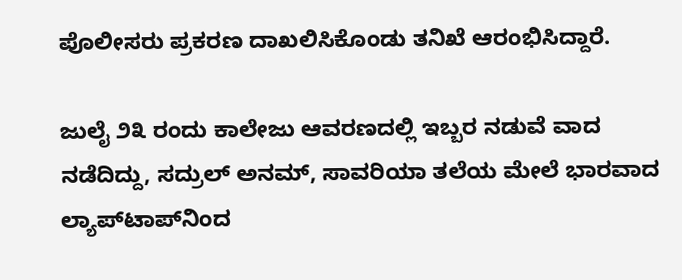ಪೊಲೀಸರು ಪ್ರಕರಣ ದಾಖಲಿಸಿಕೊಂಡು ತನಿಖೆ ಆರಂಭಿಸಿದ್ದಾರೆ.

ಜುಲೈ ೨೩ ರಂದು ಕಾಲೇಜು ಆವರಣದಲ್ಲಿ ಇಬ್ಬರ ನಡುವೆ ವಾದ ನಡೆದಿದ್ದು, ಸದ್ರುಲ್ ಅನಮ್, ಸಾವರಿಯಾ ತಲೆಯ ಮೇಲೆ ಭಾರವಾದ ಲ್ಯಾಪ್‌ಟಾಪ್‌ನಿಂದ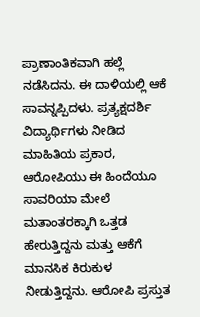ಪ್ರಾಣಾಂತಿಕವಾಗಿ ಹಲ್ಲೆ ನಡೆಸಿದನು. ಈ ದಾಳಿಯಲ್ಲಿ ಆಕೆ ಸಾವನ್ನಪ್ಪಿದಳು. ಪ್ರತ್ಯಕ್ಷದರ್ಶಿ ವಿದ್ಯಾರ್ಥಿಗಳು ನೀಡಿದ ಮಾಹಿತಿಯ ಪ್ರಕಾರ, ಆರೋಪಿಯು ಈ ಹಿಂದೆಯೂ ಸಾವರಿಯಾ ಮೇಲೆ ಮತಾಂತರಕ್ಕಾಗಿ ಒತ್ತಡ ಹೇರುತ್ತಿದ್ದನು ಮತ್ತು ಆಕೆಗೆ ಮಾನಸಿಕ ಕಿರುಕುಳ ನೀಡುತ್ತಿದ್ದನು. ಆರೋಪಿ ಪ್ರಸ್ತುತ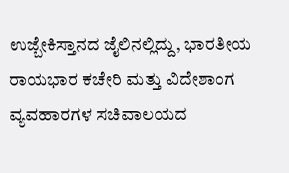ಉಜ್ಬೇಕಿಸ್ತಾನದ ಜೈಲಿನಲ್ಲಿದ್ದು, ಭಾರತೀಯ ರಾಯಭಾರ ಕಚೇರಿ ಮತ್ತು ವಿದೇಶಾಂಗ ವ್ಯವಹಾರಗಳ ಸಚಿವಾಲಯದ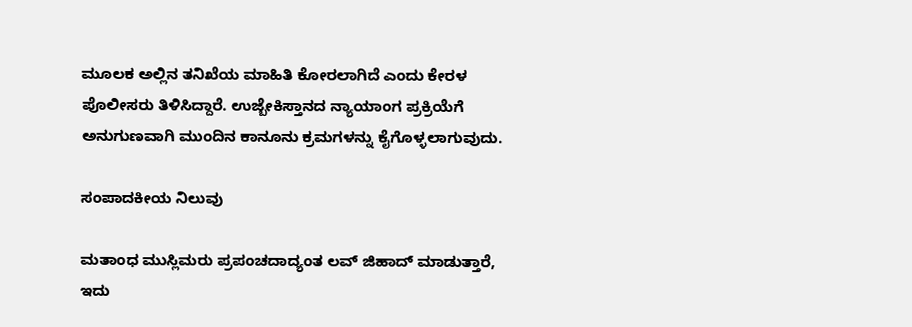ಮೂಲಕ ಅಲ್ಲಿನ ತನಿಖೆಯ ಮಾಹಿತಿ ಕೋರಲಾಗಿದೆ ಎಂದು ಕೇರಳ ಪೊಲೀಸರು ತಿಳಿಸಿದ್ದಾರೆ. ಉಜ್ಬೇಕಿಸ್ತಾನದ ನ್ಯಾಯಾಂಗ ಪ್ರಕ್ರಿಯೆಗೆ ಅನುಗುಣವಾಗಿ ಮುಂದಿನ ಕಾನೂನು ಕ್ರಮಗಳನ್ನು ಕೈಗೊಳ್ಳಲಾಗುವುದು.

ಸಂಪಾದಕೀಯ ನಿಲುವು

ಮತಾಂಧ ಮುಸ್ಲಿಮರು ಪ್ರಪಂಚದಾದ್ಯಂತ ಲವ್ ಜಿಹಾದ್ ಮಾಡುತ್ತಾರೆ, ಇದು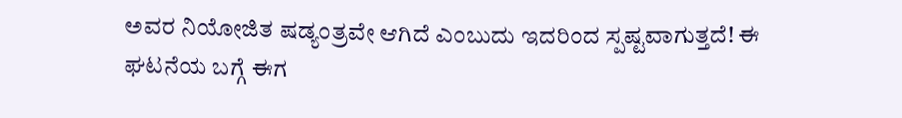ಅವರ ನಿಯೋಜಿತ ಷಡ್ಯಂತ್ರವೇ ಆಗಿದೆ ಎಂಬುದು ಇದರಿಂದ ಸ್ಪಷ್ಟವಾಗುತ್ತದೆ! ಈ ಘಟನೆಯ ಬಗ್ಗೆ ಈಗ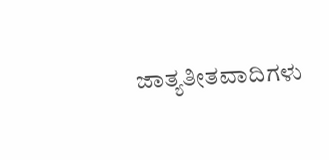ಜಾತ್ಯತೀತವಾದಿಗಳು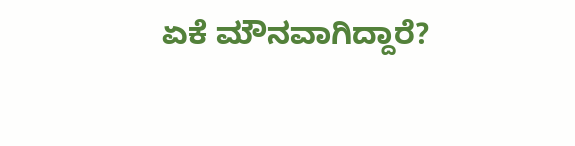ಏಕೆ ಮೌನವಾಗಿದ್ದಾರೆ?